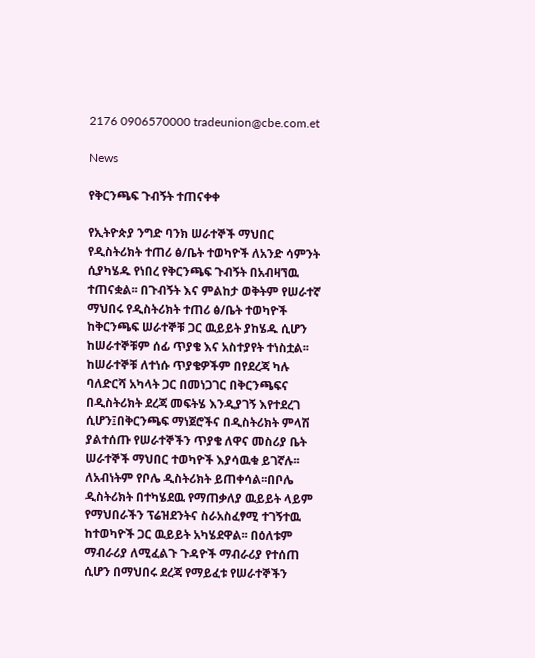2176 0906570000 tradeunion@cbe.com.et

News

የቅርንጫፍ ጉብኝት ተጠናቀቀ

የኢትዮጵያ ንግድ ባንክ ሠራተኞች ማህበር የዲስትሪክት ተጠሪ ፅ/ቤት ተወካዮች ለአንድ ሳምንት ሲያካሄዱ የነበረ የቅርንጫፍ ጉብኝት በአብዛኘዉ ተጠናቋል፡፡ በጉብኝት እና ምልከታ ወቅትም የሠራተኛ ማህበሩ የዲስትሪክት ተጠሪ ፅ/ቤት ተወካዮች ከቅርንጫፍ ሠራተኞቹ ጋር ዉይይት ያከሄዱ ሲሆን ከሠራተኞቹም ሰፊ ጥያቄ እና አስተያየት ተነስቷል፡፡ ከሠራተኞቹ ለተነሱ ጥያቄዎችም በየደረጃ ካሉ ባለድርሻ አካላት ጋር በመነጋገር በቅርንጫፍና በዲስትሪክት ደረጃ መፍትሄ እንዲያገኝ እየተደረገ ሲሆን፤በቅርንጫፍ ማነጀሮችና በዲስትሪክት ምላሽ ያልተሰጡ የሠራተኞችን ጥያቄ ለዋና መስሪያ ቤት ሠራተኞች ማህበር ተወካዮች እያሳዉቁ ይገኛሉ፡፡ ለአብነትም የቦሌ ዲስትሪክት ይጠቀሳል፡፡በቦሌ ዲስትሪክት በተካሄደዉ የማጠቃለያ ዉይይት ላይም የማህበራችን ፕሬዝደንትና ስራአስፈፃሚ ተገኝተዉ ከተወካዮች ጋር ዉይይት አካሄደዋል፡፡ በዕለቱም ማብራሪያ ለሚፈልጉ ጉዳዮች ማብራሪያ የተሰጠ ሲሆን በማህበሩ ደረጃ የማይፈቱ የሠራተኞችን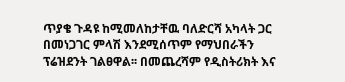ጥያቄ ጉዳዩ ከሚመለከታቸዉ ባለድርሻ አካላት ጋር በመነጋገር ምላሽ እንደሚሰጥም የማህበራችን ፕሬዝደንት ገልፀዋል፡፡ በመጨረሻም የዲስትሪክት እና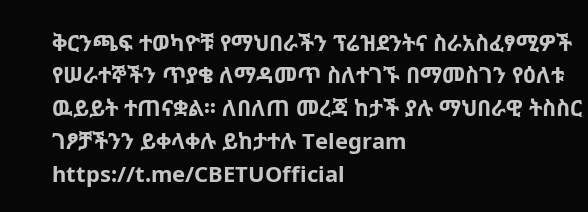ቅርንጫፍ ተወካዮቹ የማህበራችን ፕሬዝደንትና ስራአስፈፃሚዎች የሠራተኞችን ጥያቄ ለማዳመጥ ስለተገኙ በማመስገን የዕለቱ ዉይይት ተጠናቋል፡፡ ለበለጠ መረጃ ከታች ያሉ ማህበራዊ ትስስር ገፆቻችንን ይቀላቀሉ ይከታተሉ Telegram https://t.me/CBETUOfficial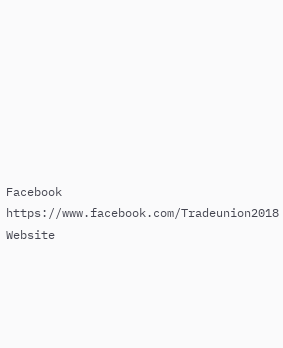Facebook https://www.facebook.com/Tradeunion2018 Website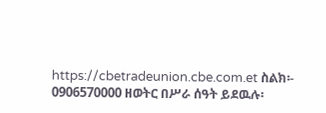https://cbetradeunion.cbe.com.et ስልክ፡- 0906570000 ዘወትር በሥራ ሰዓት ይደዉሉ፡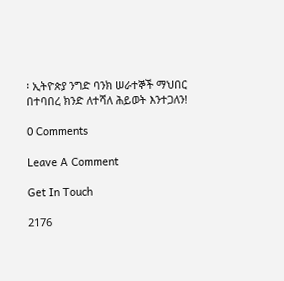፡ ኢትዮጵያ ንግድ ባንክ ሠራተኞች ማህበር በተባበረ ክንድ ለተሻለ ሕይወት እንተጋለን!

0 Comments

Leave A Comment

Get In Touch

2176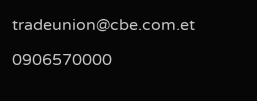tradeunion@cbe.com.et

0906570000